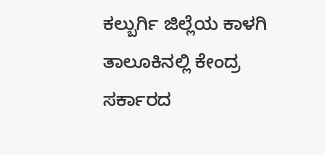ಕಲ್ಬುರ್ಗಿ ಜಿಲ್ಲೆಯ ಕಾಳಗಿ ತಾಲೂಕಿನಲ್ಲಿ ಕೇಂದ್ರ ಸರ್ಕಾರದ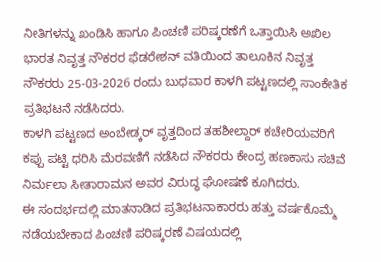ನೀತಿಗಳನ್ನು ಖಂಡಿಸಿ ಹಾಗೂ ಪಿಂಚಣಿ ಪರಿಷ್ಕರಣೆಗೆ ಒತ್ತಾಯಿಸಿ ಅಖಿಲ ಭಾರತ ನಿವೃತ್ತ ನೌಕರರ ಫೆಡರೇಶನ್ ವತಿಯಿಂದ ತಾಲೂಕಿನ ನಿವೃತ್ತ ನೌಕರರು 25-03-2026 ರಂದು ಬುಧವಾರ ಕಾಳಗಿ ಪಟ್ಟಣದಲ್ಲಿ ಸಾಂಕೇತಿಕ ಪ್ರತಿಭಟನೆ ನಡೆಸಿದರು.
ಕಾಳಗಿ ಪಟ್ಟಣದ ಅಂಬೇಡ್ಕರ್ ವೃತ್ತದಿಂದ ತಹಶೀಲ್ದಾರ್ ಕಚೇರಿಯವರಿಗೆ ಕಪ್ಪು ಪಟ್ಟಿ ಧರಿಸಿ ಮೆರವಣಿಗೆ ನಡೆಸಿದ ನೌಕರರು ಕೇಂದ್ರ ಹಣಕಾಸು ಸಚಿವೆ ನಿರ್ಮಲಾ ಸೀತಾರಾಮನ ಅವರ ವಿರುದ್ಧ ಘೋಷಣೆ ಕೂಗಿದರು.
ಈ ಸಂದರ್ಭದಲ್ಲಿ ಮಾತನಾಡಿದ ಪ್ರತಿಭಟನಾಕಾರರು ಹತ್ತು ವರ್ಷಕೊಮ್ಮೆ ನಡೆಯಬೇಕಾದ ಪಿಂಚಣಿ ಪರಿಷ್ಕರಣೆ ವಿಷಯದಲ್ಲಿ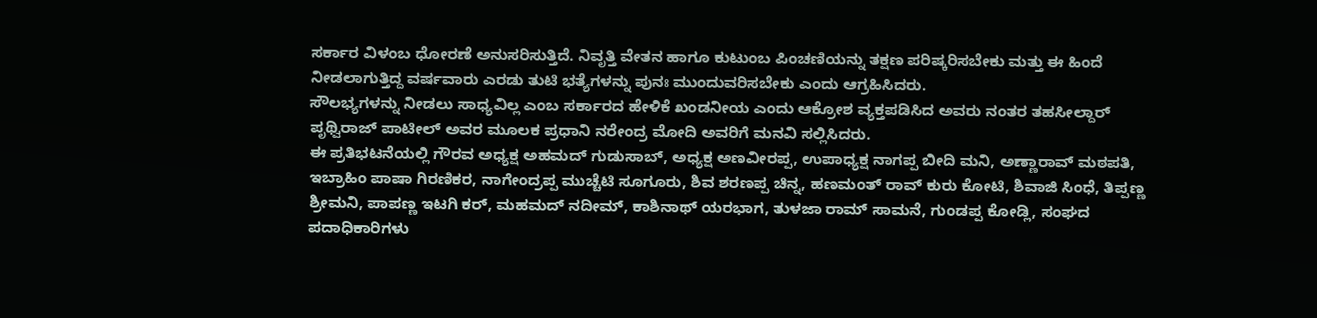ಸರ್ಕಾರ ವಿಳಂಬ ಧೋರಣೆ ಅನುಸರಿಸುತ್ತಿದೆ. ನಿವೃತ್ತಿ ವೇತನ ಹಾಗೂ ಕುಟುಂಬ ಪಿಂಚಣಿಯನ್ನು ತಕ್ಷಣ ಪರಿಷ್ಕರಿಸಬೇಕು ಮತ್ತು ಈ ಹಿಂದೆ ನೀಡಲಾಗುತ್ತಿದ್ದ ವರ್ಷವಾರು ಎರಡು ತುಟಿ ಭತ್ಯೆಗಳನ್ನು ಪುನಃ ಮುಂದುವರಿಸಬೇಕು ಎಂದು ಆಗ್ರಹಿಸಿದರು.
ಸೌಲಭ್ಯಗಳನ್ನು ನೀಡಲು ಸಾಧ್ಯವಿಲ್ಲ ಎಂಬ ಸರ್ಕಾರದ ಹೇಳಿಕೆ ಖಂಡನೀಯ ಎಂದು ಆಕ್ರೋಶ ವ್ಯಕ್ತಪಡಿಸಿದ ಅವರು ನಂತರ ತಹಸೀಲ್ದಾರ್ ಪೃಥ್ವಿರಾಜ್ ಪಾಟೀಲ್ ಅವರ ಮೂಲಕ ಪ್ರಧಾನಿ ನರೇಂದ್ರ ಮೋದಿ ಅವರಿಗೆ ಮನವಿ ಸಲ್ಲಿಸಿದರು.
ಈ ಪ್ರತಿಭಟನೆಯಲ್ಲಿ ಗೌರವ ಅಧ್ಯಕ್ಷ ಅಹಮದ್ ಗುಡುಸಾಬ್, ಅಧ್ಯಕ್ಷ ಅಣವೀರಪ್ಪ, ಉಪಾಧ್ಯಕ್ಷ ನಾಗಪ್ಪ ಬೀದಿ ಮನಿ, ಅಣ್ಣಾರಾವ್ ಮಠಪತಿ, ಇಬ್ರಾಹಿಂ ಪಾಷಾ ಗಿರಣಿಕರ, ನಾಗೇಂದ್ರಪ್ಪ ಮುಚ್ಚೆಟಿ ಸೂಗೂರು, ಶಿವ ಶರಣಪ್ಪ ಚಿನ್ನ, ಹಣಮಂತ್ ರಾವ್ ಕುರು ಕೋಟಿ, ಶಿವಾಜಿ ಸಿಂಧೆ, ತಿಪ್ಪಣ್ಣ ಶ್ರೀಮನಿ, ಪಾಪಣ್ಣ ಇಟಗಿ ಕರ್, ಮಹಮದ್ ನದೀಮ್, ಕಾಶಿನಾಥ್ ಯರಭಾಗ, ತುಳಜಾ ರಾಮ್ ಸಾಮನೆ, ಗುಂಡಪ್ಪ ಕೋಡ್ಲಿ, ಸಂಘದ ಪದಾಧಿಕಾರಿಗಳು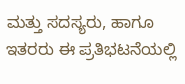ಮತ್ತು ಸದಸ್ಯರು, ಹಾಗೂ ಇತರರು ಈ ಪ್ರತಿಭಟನೆಯಲ್ಲಿ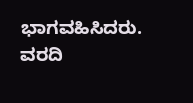ಭಾಗವಹಿಸಿದರು.
ವರದಿ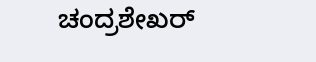ಚಂದ್ರಶೇಖರ್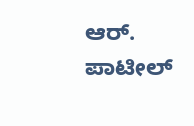ಆರ್. ಪಾಟೀಲ್